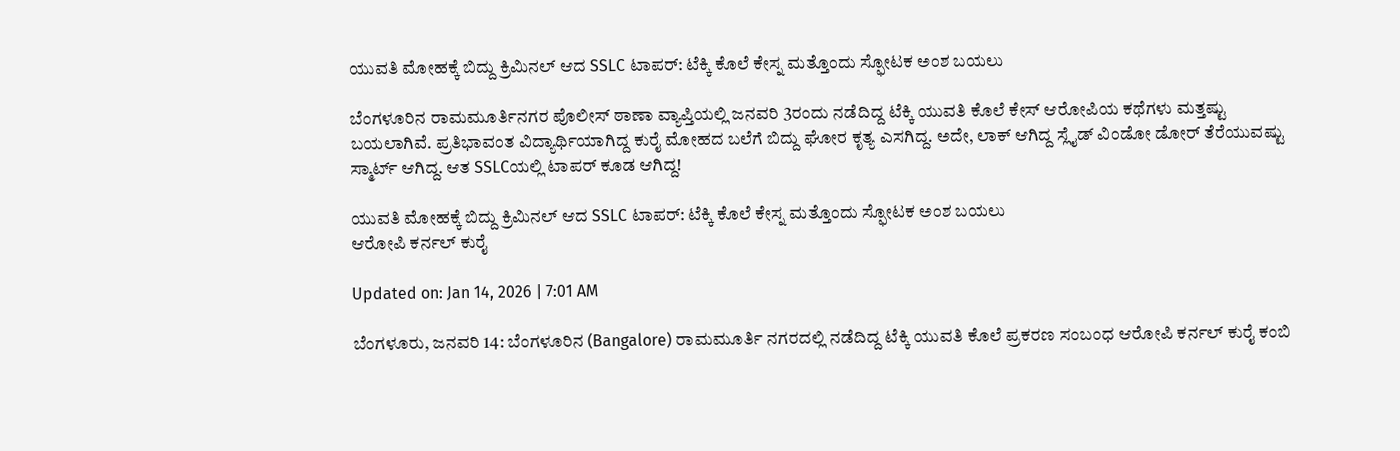ಯುವತಿ ಮೋಹಕ್ಕೆ ಬಿದ್ದು ಕ್ರಿಮಿನಲ್ ಆದ SSLC ಟಾಪರ್: ಟೆಕ್ಕಿ ಕೊಲೆ ಕೇಸ್ನ ಮತ್ತೊಂದು ಸ್ಫೋಟಕ ಅಂಶ ಬಯಲು

ಬೆಂಗಳೂರಿನ ರಾಮಮೂರ್ತಿನಗರ ಪೊಲೀಸ್ ಠಾಣಾ ವ್ಯಾಪ್ತಿಯಲ್ಲಿ ಜನವರಿ 3ರಂದು ನಡೆದಿದ್ದ ಟೆಕ್ಕಿ ಯುವತಿ ಕೊಲೆ ಕೇಸ್ ಆರೋಪಿಯ ಕಥೆಗಳು ಮತ್ತಷ್ಟು ಬಯಲಾಗಿವೆ. ಪ್ರತಿಭಾವಂತ ವಿದ್ಯಾರ್ಥಿಯಾಗಿದ್ದ ಕುರೈ ಮೋಹದ ಬಲೆಗೆ ಬಿದ್ದು ಘೋರ ಕೃತ್ಯ ಎಸಗಿದ್ದ. ಅದೇ, ಲಾಕ್ ಆಗಿದ್ದ ಸ್ಲೈಡ್ ವಿಂಡೋ ಡೋರ್ ತೆರೆಯುವಷ್ಟು ಸ್ಮಾರ್ಟ್ ಆಗಿದ್ದ. ಆತ SSLCಯಲ್ಲಿ ಟಾಪರ್ ಕೂಡ ಆಗಿದ್ದ!

ಯುವತಿ ಮೋಹಕ್ಕೆ ಬಿದ್ದು ಕ್ರಿಮಿನಲ್ ಆದ SSLC ಟಾಪರ್: ಟೆಕ್ಕಿ ಕೊಲೆ ಕೇಸ್ನ ಮತ್ತೊಂದು ಸ್ಫೋಟಕ ಅಂಶ ಬಯಲು
ಆರೋಪಿ ಕರ್ನಲ್ ಕುರೈ

Updated on: Jan 14, 2026 | 7:01 AM

ಬೆಂಗಳೂರು, ಜನವರಿ 14: ಬೆಂಗಳೂರಿನ (Bangalore) ರಾಮಮೂರ್ತಿ ನಗರದಲ್ಲಿ ನಡೆದಿದ್ದ ಟೆಕ್ಕಿ ಯುವತಿ ಕೊಲೆ ಪ್ರಕರಣ ಸಂಬಂಧ ಆರೋಪಿ ಕರ್ನಲ್ ಕುರೈ ಕಂಬಿ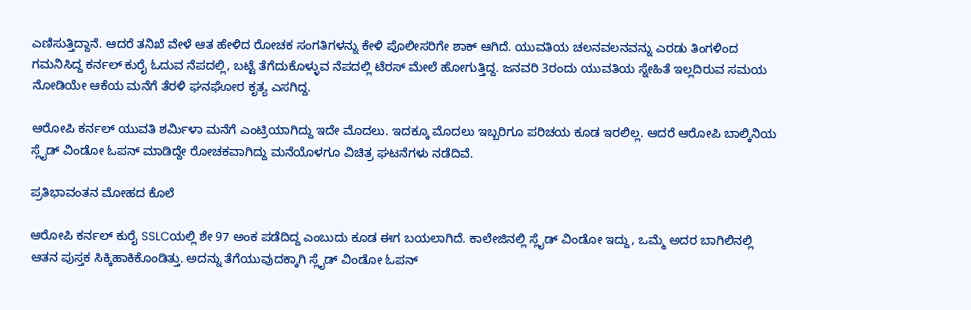ಎಣಿಸುತ್ತಿದ್ದಾನೆ. ಆದರೆ ತನಿಖೆ ವೇಳೆ ಆತ ಹೇಳಿದ ರೋಚಕ ಸಂಗತಿಗಳನ್ನು ಕೇಳಿ ಪೊಲೀಸರಿಗೇ ಶಾಕ್ ಆಗಿದೆ. ಯುವತಿಯ ಚಲನವಲನವನ್ನು ಎರಡು ತಿಂಗಳಿಂದ ಗಮನಿಸಿದ್ದ ಕರ್ನಲ್ ಕುರೈ ಓದುವ ನೆಪದಲ್ಲಿ, ಬಟ್ಟೆ ತೆಗೆದುಕೊಳ್ಳುವ ನೆಪದಲ್ಲಿ ಟೆರಸ್ ಮೇಲೆ ಹೋಗುತ್ತಿದ್ದ. ಜನವರಿ 3ರಂದು ಯುವತಿಯ ಸ್ನೇಹಿತೆ ಇಲ್ಲದಿರುವ ಸಮಯ ನೋಡಿಯೇ ಆಕೆಯ ಮನೆಗೆ ತೆರಳಿ ಘನಘೋರ ಕೃತ್ಯ ಎಸಗಿದ್ದ.

ಆರೋಪಿ ಕರ್ನಲ್ ಯುವತಿ ಶರ್ಮಿಳಾ ಮನೆಗೆ ಎಂಟ್ರಿಯಾಗಿದ್ದು ಇದೇ ಮೊದಲು. ಇದಕ್ಕೂ ಮೊದಲು ಇಬ್ಬರಿಗೂ ಪರಿಚಯ ಕೂಡ ಇರಲಿಲ್ಲ. ಆದರೆ ಆರೋಪಿ ಬಾಲ್ಕಿನಿಯ ಸ್ಲೈಡ್ ವಿಂಡೋ ಓಪನ್ ಮಾಡಿದ್ದೇ ರೋಚಕವಾಗಿದ್ದು ಮನೆಯೊಳಗೂ ವಿಚಿತ್ರ ಘಟನೆಗಳು ನಡೆದಿವೆ.

ಪ್ರತಿಭಾವಂತನ ಮೋಹದ ಕೊಲೆ

ಆರೋಪಿ ಕರ್ನಲ್ ಕುರೈ SSLCಯಲ್ಲಿ ಶೇ 97 ಅಂಕ ಪಡೆದಿದ್ದ ಎಂಬುದು ಕೂಡ ಈಗ ಬಯಲಾಗಿದೆ. ಕಾಲೇಜಿನಲ್ಲಿ ಸ್ಲೈಡ್ ವಿಂಡೋ ಇದ್ದು, ಒಮ್ಮೆ ಅದರ ಬಾಗಿಲಿನಲ್ಲಿ ಆತನ ಪುಸ್ತಕ ಸಿಕ್ಕಿಹಾಕಿಕೊಂಡಿತ್ತು. ಅದನ್ನು ತೆಗೆಯುವುದಕ್ಕಾಗಿ ಸ್ಲೈಡ್ ವಿಂಡೋ ಓಪನ್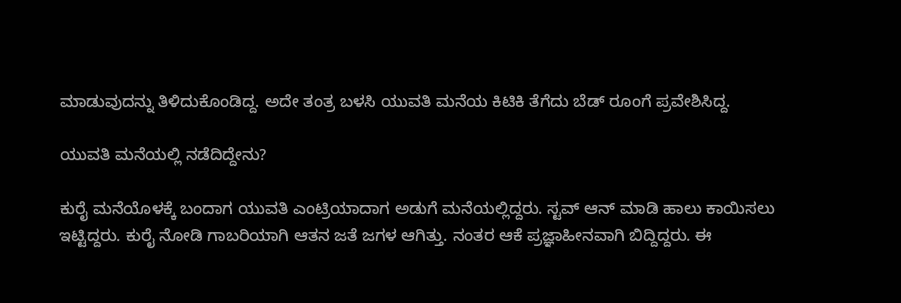ಮಾಡುವುದನ್ನು ತಿಳಿದುಕೊಂಡಿದ್ದ. ಅದೇ ತಂತ್ರ ಬಳಸಿ ಯುವತಿ ಮನೆಯ ಕಿಟಿಕಿ ತೆಗೆದು ಬೆಡ್ ರೂಂಗೆ ಪ್ರವೇಶಿಸಿದ್ದ.

ಯುವತಿ ಮನೆಯಲ್ಲಿ ನಡೆದಿದ್ದೇನು?

ಕುರೈ ಮನೆಯೊಳಕ್ಕೆ ಬಂದಾಗ ಯುವತಿ ಎಂಟ್ರಿಯಾದಾಗ ಅಡುಗೆ ಮನೆಯಲ್ಲಿದ್ದರು. ಸ್ಟವ್ ಆನ್ ಮಾಡಿ ಹಾಲು ಕಾಯಿಸಲು ಇಟ್ಟಿದ್ದರು. ಕುರೈ ನೋಡಿ ಗಾಬರಿಯಾಗಿ ಆತನ ಜತೆ ಜಗಳ ಆಗಿತ್ತು. ನಂತರ ಆಕೆ ಪ್ರಜ್ಞಾಹೀನವಾಗಿ ಬಿದ್ದಿದ್ದರು. ಈ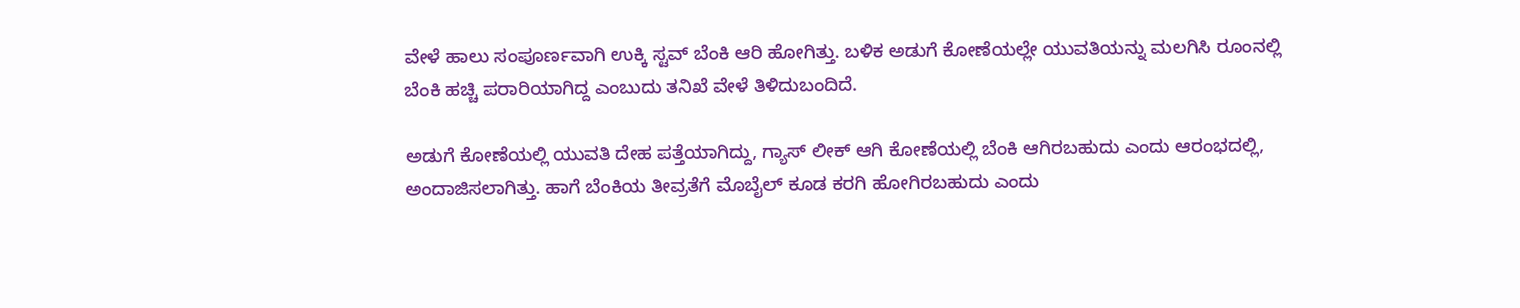ವೇಳೆ ಹಾಲು ಸಂಪೂರ್ಣವಾಗಿ ಉಕ್ಕಿ ಸ್ಟವ್ ಬೆಂಕಿ ಆರಿ ಹೋಗಿತ್ತು. ಬಳಿಕ ಅಡುಗೆ ಕೋಣೆಯಲ್ಲೇ ಯುವತಿಯನ್ನು ಮಲಗಿಸಿ ರೂಂನಲ್ಲಿ ಬೆಂಕಿ ಹಚ್ಚಿ ಪರಾರಿಯಾಗಿದ್ದ ಎಂಬುದು ತನಿಖೆ ವೇಳೆ ತಿಳಿದುಬಂದಿದೆ.

ಅಡುಗೆ ಕೋಣೆಯಲ್ಲಿ ಯುವತಿ ದೇಹ ಪತ್ತೆಯಾಗಿದ್ದು, ಗ್ಯಾಸ್ ಲೀಕ್ ಆಗಿ ಕೋಣೆಯಲ್ಲಿ ಬೆಂಕಿ ಆಗಿರಬಹುದು ಎಂದು ಆರಂಭದಲ್ಲಿ, ಅಂದಾಜಿಸಲಾಗಿತ್ತು. ಹಾಗೆ ಬೆಂಕಿಯ ತೀವ್ರತೆಗೆ ಮೊಬೈಲ್ ಕೂಡ ಕರಗಿ ಹೋಗಿರಬಹುದು ಎಂದು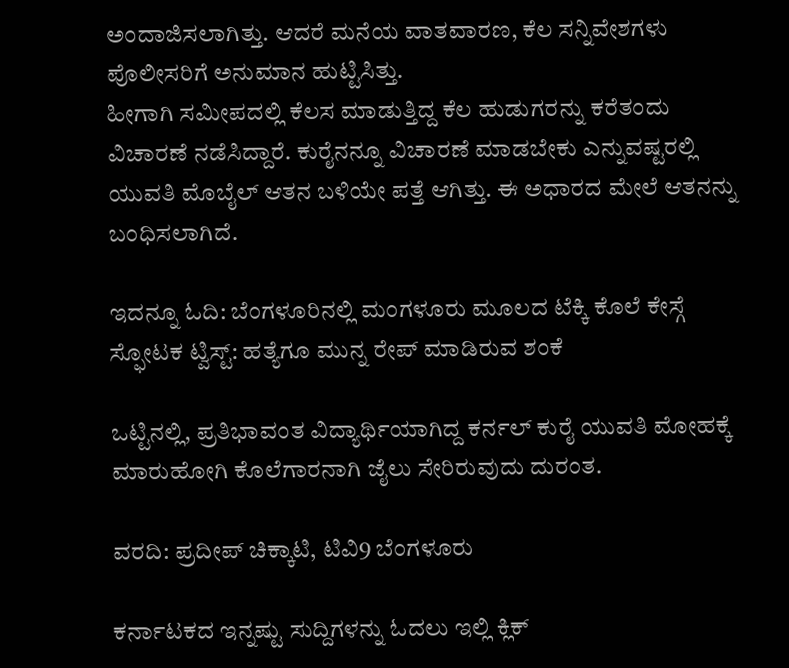ಅಂದಾಜಿಸಲಾಗಿತ್ತು. ಆದರೆ ಮನೆಯ ವಾತವಾರಣ, ಕೆಲ ಸನ್ನಿವೇಶಗಳು ಪೊಲೀಸರಿಗೆ ಅನುಮಾನ ಹುಟ್ಟಿಸಿತ್ತು.
ಹೀಗಾಗಿ ಸಮೀಪದಲ್ಲಿ ಕೆಲಸ ಮಾಡುತ್ತಿದ್ದ ಕೆಲ ಹುಡುಗರನ್ನು ಕರೆತಂದು ವಿಚಾರಣೆ ನಡೆಸಿದ್ದಾರೆ. ಕುರೈನನ್ನೂ ವಿಚಾರಣೆ ಮಾಡಬೇಕು ಎನ್ನುವಷ್ಟರಲ್ಲಿ ಯುವತಿ ಮೊಬೈಲ್ ಆತನ ಬಳಿಯೇ ಪತ್ತೆ ಆಗಿತ್ತು. ಈ ಅಧಾರದ ಮೇಲೆ ಆತನನ್ನು ಬಂಧಿಸಲಾಗಿದೆ.

ಇದನ್ನೂ ಓದಿ: ಬೆಂಗಳೂರಿನಲ್ಲಿ ಮಂಗಳೂರು ಮೂಲದ ಟೆಕ್ಕಿ ಕೊಲೆ ಕೇಸ್ಗೆ ಸ್ಫೋಟಕ ಟ್ವಿಸ್ಟ್: ಹತ್ಯೆಗೂ ಮುನ್ನ ರೇಪ್ ಮಾಡಿರುವ ಶಂಕೆ

ಒಟ್ಟಿನಲ್ಲಿ, ಪ್ರತಿಭಾವಂತ ವಿದ್ಯಾರ್ಥಿಯಾಗಿದ್ದ ಕರ್ನಲ್ ಕುರೈ ಯುವತಿ ಮೋಹಕ್ಕೆ ಮಾರುಹೋಗಿ ಕೊಲೆಗಾರನಾಗಿ ಜೈಲು ಸೇರಿರುವುದು ದುರಂತ.

ವರದಿ: ಪ್ರದೀಪ್ ಚಿಕ್ಕಾಟಿ, ಟಿವಿ9 ಬೆಂಗಳೂರು

ಕರ್ನಾಟಕದ ಇನ್ನಷ್ಟು ಸುದ್ದಿಗಳನ್ನು ಓದಲು ಇಲ್ಲಿ ಕ್ಲಿಕ್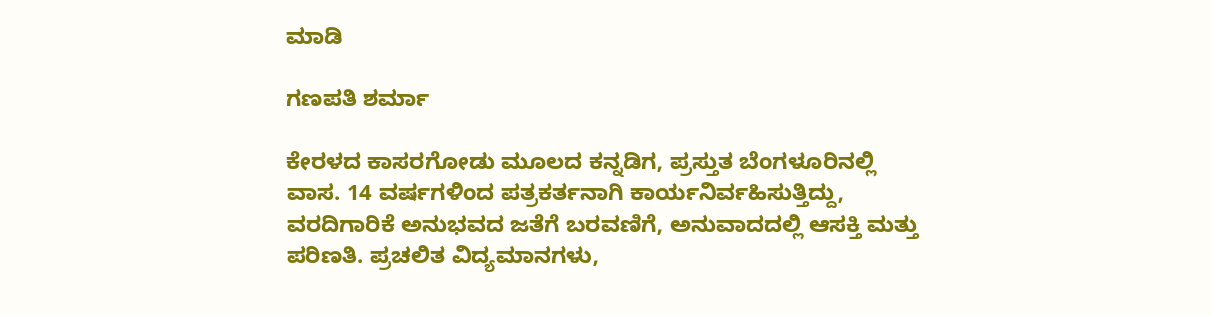ಮಾಡಿ

ಗಣಪತಿ ಶರ್ಮಾ

ಕೇರಳದ ಕಾಸರಗೋಡು ಮೂಲದ ಕನ್ನಡಿಗ, ಪ್ರಸ್ತುತ ಬೆಂಗಳೂರಿನಲ್ಲಿ ವಾಸ. 14 ವರ್ಷಗಳಿಂದ ಪತ್ರಕರ್ತನಾಗಿ ಕಾರ್ಯನಿರ್ವಹಿಸುತ್ತಿದ್ದು, ವರದಿಗಾರಿಕೆ ಅನುಭವದ ಜತೆಗೆ ಬರವಣಿಗೆ, ಅನುವಾದದಲ್ಲಿ ಆಸಕ್ತಿ ಮತ್ತು ಪರಿಣತಿ. ಪ್ರಚಲಿತ ವಿದ್ಯಮಾನಗಳು,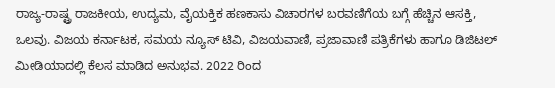ರಾಜ್ಯ-ರಾಷ್ಟ್ರ ರಾಜಕೀಯ, ಉದ್ಯಮ, ವೈಯಕ್ತಿಕ ಹಣಕಾಸು ವಿಚಾರಗಳ ಬರವಣಿಗೆಯ ಬಗ್ಗೆ ಹೆಚ್ಚಿನ ಆಸಕ್ತಿ, ಒಲವು. ವಿಜಯ ಕರ್ನಾಟಕ, ಸಮಯ ನ್ಯೂಸ್ ಟಿವಿ, ವಿಜಯವಾಣಿ, ಪ್ರಜಾವಾಣಿ ಪತ್ರಿಕೆಗಳು ಹಾಗೂ ಡಿಜಿಟಲ್ ಮೀಡಿಯಾದಲ್ಲಿ ಕೆಲಸ ಮಾಡಿದ ಅನುಭವ. 2022 ರಿಂದ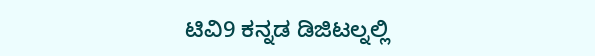ಟಿವಿ9 ಕನ್ನಡ ಡಿಜಿಟಲ್ನಲ್ಲಿ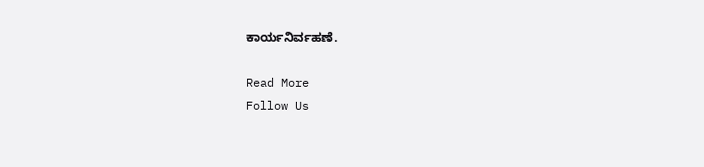ಕಾರ್ಯನಿರ್ವಹಣೆ.

Read More
Follow Us